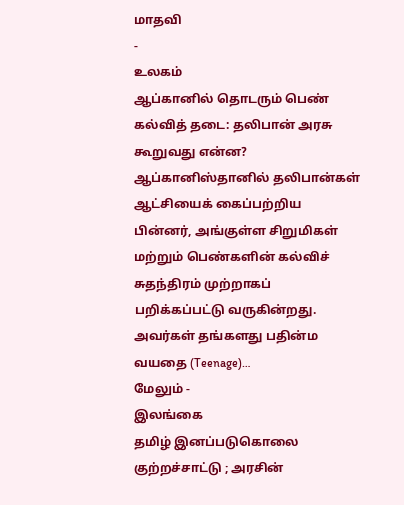மாதவி
-
உலகம்
ஆப்கானில் தொடரும் பெண் கல்வித் தடை: தலிபான் அரசு கூறுவது என்ன?
ஆப்கானிஸ்தானில் தலிபான்கள் ஆட்சியைக் கைப்பற்றிய பின்னர், அங்குள்ள சிறுமிகள் மற்றும் பெண்களின் கல்விச் சுதந்திரம் முற்றாகப் பறிக்கப்பட்டு வருகின்றது. அவர்கள் தங்களது பதின்ம வயதை (Teenage)…
மேலும் -
இலங்கை
தமிழ் இனப்படுகொலை குற்றச்சாட்டு ; அரசின்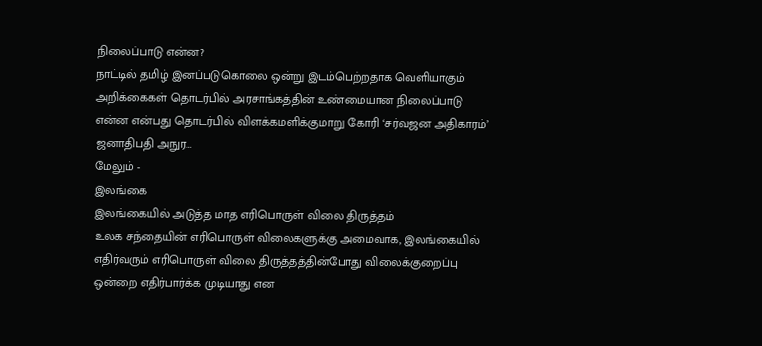நிலைப்பாடு என்ன?
நாட்டில் தமிழ் இனப்படுகொலை ஒன்று இடம்பெற்றதாக வெளியாகும் அறிக்கைகள் தொடர்பில் அரசாங்கத்தின் உண்மையான நிலைப்பாடு என்ன என்பது தொடர்பில் விளக்கமளிக்குமாறு கோரி ‘சர்வஜன அதிகாரம்’ ஜனாதிபதி அநுர…
மேலும் -
இலங்கை
இலங்கையில் அடுத்த மாத எரிபொருள் விலை திருத்தம்
உலக சந்தையின் எரிபொருள் விலைகளுக்கு அமைவாக, இலங்கையில் எதிர்வரும் எரிபொருள் விலை திருத்தத்தின்போது விலைக்குறைப்பு ஒன்றை எதிர்பார்க்க முடியாது என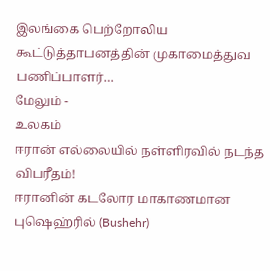இலங்கை பெற்றோலிய கூட்டுத்தாபனத்தின் முகாமைத்துவ பணிப்பாளர்…
மேலும் -
உலகம்
ஈரான் எல்லையில் நள்ளிரவில் நடந்த விபரீதம்!
ஈரானின் கடலோர மாகாணமான புஷெஹ்ரில் (Bushehr)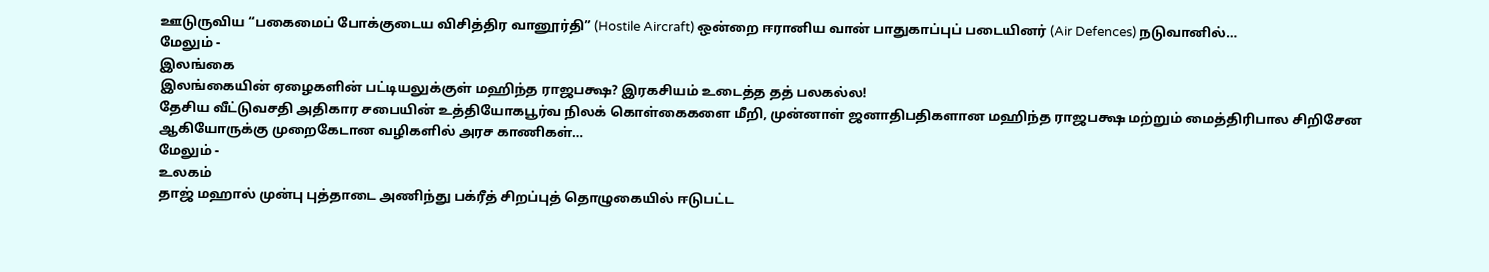ஊடுருவிய “பகைமைப் போக்குடைய விசித்திர வானூர்தி” (Hostile Aircraft) ஒன்றை ஈரானிய வான் பாதுகாப்புப் படையினர் (Air Defences) நடுவானில்…
மேலும் -
இலங்கை
இலங்கையின் ஏழைகளின் பட்டியலுக்குள் மஹிந்த ராஜபக்ஷ? இரகசியம் உடைத்த தத் பலகல்ல!
தேசிய வீட்டுவசதி அதிகார சபையின் உத்தியோகபூர்வ நிலக் கொள்கைகளை மீறி, முன்னாள் ஜனாதிபதிகளான மஹிந்த ராஜபக்ஷ மற்றும் மைத்திரிபால சிறிசேன ஆகியோருக்கு முறைகேடான வழிகளில் அரச காணிகள்…
மேலும் -
உலகம்
தாஜ் மஹால் முன்பு புத்தாடை அணிந்து பக்ரீத் சிறப்புத் தொழுகையில் ஈடுபட்ட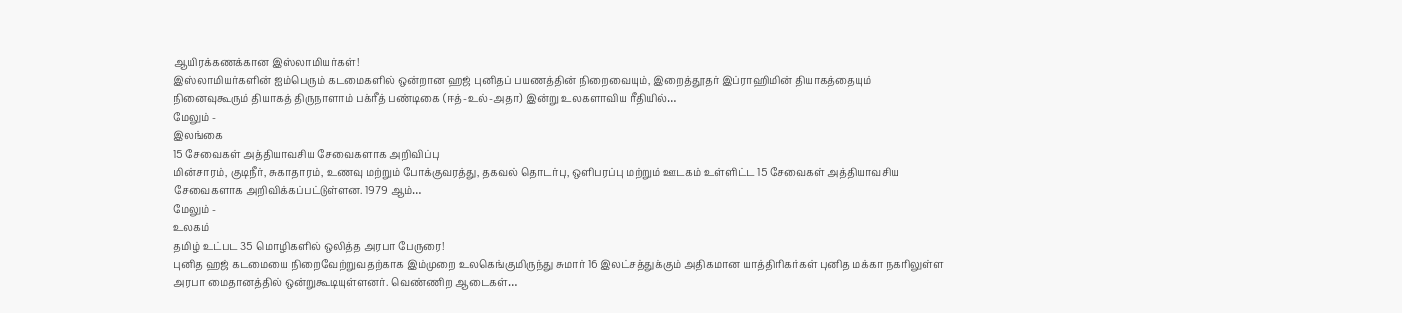ஆயிரக்கணக்கான இஸ்லாமியர்கள்!
இஸ்லாமியர்களின் ஐம்பெரும் கடமைகளில் ஒன்றான ஹஜ் புனிதப் பயணத்தின் நிறைவையும், இறைத்தூதர் இப்ராஹிமின் தியாகத்தையும் நினைவுகூரும் தியாகத் திருநாளாம் பக்ரீத் பண்டிகை (ஈத்-உல்-அதா) இன்று உலகளாவிய ரீதியில்…
மேலும் -
இலங்கை
15 சேவைகள் அத்தியாவசிய சேவைகளாக அறிவிப்பு
மின்சாரம், குடிநீர், சுகாதாரம், உணவு மற்றும் போக்குவரத்து, தகவல் தொடர்பு, ஒளிபரப்பு மற்றும் ஊடகம் உள்ளிட்ட 15 சேவைகள் அத்தியாவசிய சேவைகளாக அறிவிக்கப்பட்டுள்ளன. 1979 ஆம்…
மேலும் -
உலகம்
தமிழ் உட்பட 35 மொழிகளில் ஒலித்த அரபா பேருரை!
புனித ஹஜ் கடமையை நிறைவேற்றுவதற்காக இம்முறை உலகெங்குமிருந்து சுமார் 16 இலட்சத்துக்கும் அதிகமான யாத்திரிகர்கள் புனித மக்கா நகரிலுள்ள அரபா மைதானத்தில் ஒன்றுகூடியுள்ளனர். வெண்ணிற ஆடைகள்…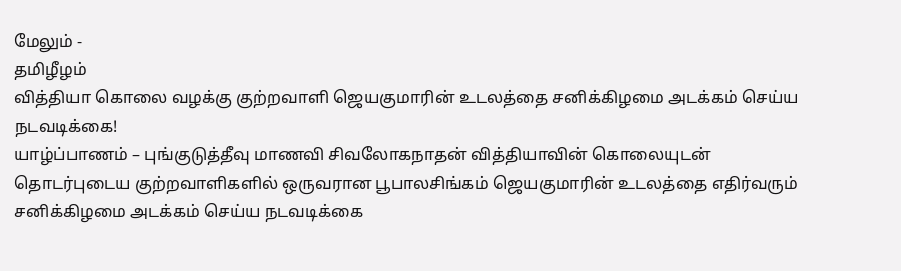மேலும் -
தமிழீழம்
வித்தியா கொலை வழக்கு குற்றவாளி ஜெயகுமாரின் உடலத்தை சனிக்கிழமை அடக்கம் செய்ய நடவடிக்கை!
யாழ்ப்பாணம் – புங்குடுத்தீவு மாணவி சிவலோகநாதன் வித்தியாவின் கொலையுடன் தொடர்புடைய குற்றவாளிகளில் ஒருவரான பூபாலசிங்கம் ஜெயகுமாரின் உடலத்தை எதிர்வரும் சனிக்கிழமை அடக்கம் செய்ய நடவடிக்கை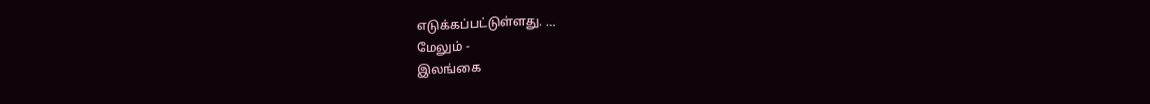எடுக்கப்பட்டுள்ளது. …
மேலும் -
இலங்கை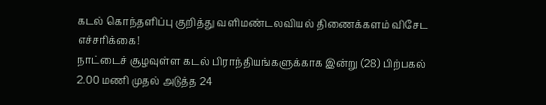கடல் கொந்தளிப்பு குறித்து வளிமண்டலவியல் திணைக்களம் விசேட எச்சரிக்கை!
நாட்டைச் சூழவுள்ள கடல் பிராந்தியங்களுக்காக இன்று (28) பிற்பகல் 2.00 மணி முதல் அடுத்த 24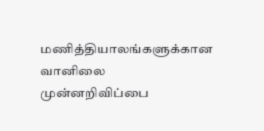மணித்தியாலங்களுக்கான வானிலை முன்னறிவிப்பை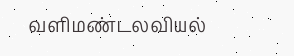வளிமண்டலவியல்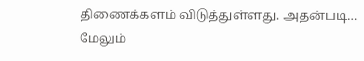திணைக்களம் விடுத்துள்ளது. அதன்படி…
மேலும்